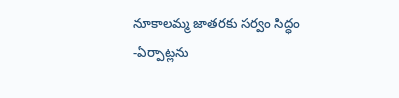నూకాలమ్మ జాతరకు సర్వం సిద్ధం
-ఏర్పాట్లను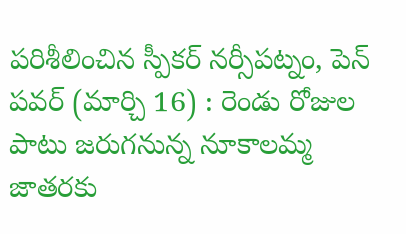పరిశీలించిన స్పీకర్ నర్సీపట్నం, పెన్ పవర్ (మార్చి 16) : రెండు రోజుల పాటు జరుగనున్న నూకాలమ్మ జాతరకు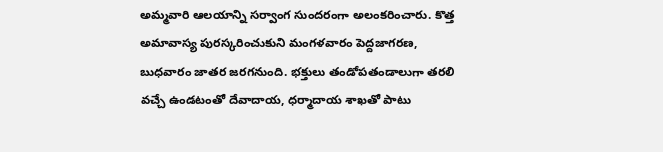అమ్మవారి ఆలయాన్ని సర్వాంగ సుందరంగా అలంకరించారు. కొత్త అమావాస్య పురస్కరించుకుని మంగళవారం పెద్దజాగరణ, బుధవారం జాతర జరగనుంది. భక్తులు తండోపతండాలుగా తరలి వచ్చే ఉండటంతో దేవాదాయ, ధర్మాదాయ శాఖతో పాటు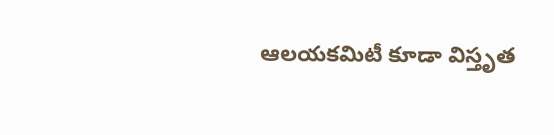ఆలయకమిటీ కూడా విస్తృత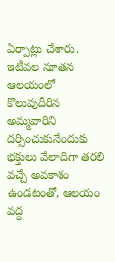ఏర్పాట్లు చేశారు. ఇటీవల నూతన ఆలయంలో కొలువుదీరిన అమ్మవారిని దర్సించుకునేందుకు భక్తులు వేలాదిగా తరలి వచ్చే అవకాశం ఉండటంతో, ఆలయం వద్ద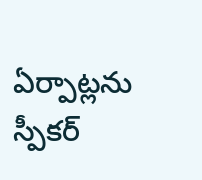ఏర్పాట్లను స్పీకర్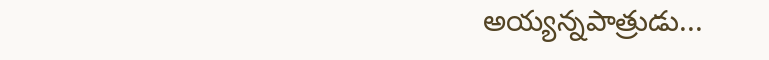అయ్యన్నపాత్రుడు...